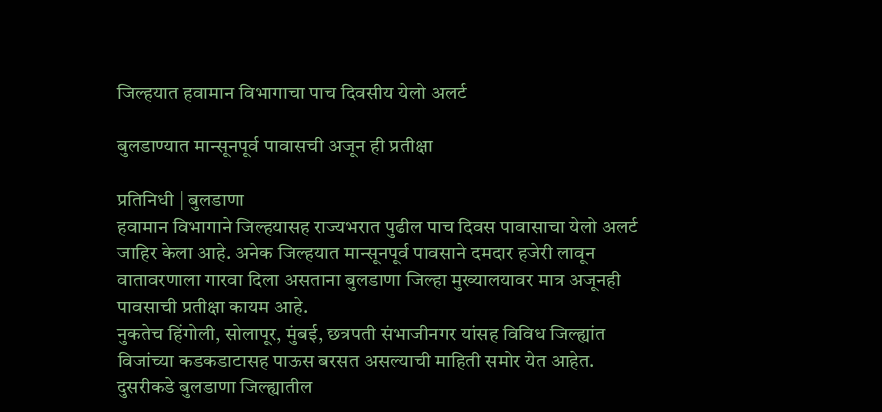जिल्हयात हवामान विभागाचा पाच दिवसीय येलो अलर्ट

बुलडाण्यात मान्सूनपूर्व पावासची अजून ही प्रतीक्षा

प्रतिनिधी | बुलडाणा
हवामान विभागाने जिल्हयासह राज्यभरात पुढील पाच दिवस पावासाचा येलो अलर्ट जाहिर केला आहे. अनेक जिल्हयात मान्सूनपूर्व पावसाने दमदार हजेरी लावून वातावरणाला गारवा दिला असताना बुलडाणा जिल्हा मुख्यालयावर मात्र अजूनही पावसाची प्रतीक्षा कायम आहे.
नुकतेच हिंगोली, सोलापूर, मुंबई, छत्रपती संभाजीनगर यांसह विविध जिल्ह्यांत विजांच्या कडकडाटासह पाऊस बरसत असल्याची माहिती समोर येत आहेत. दुसरीकडे बुलडाणा जिल्ह्यातील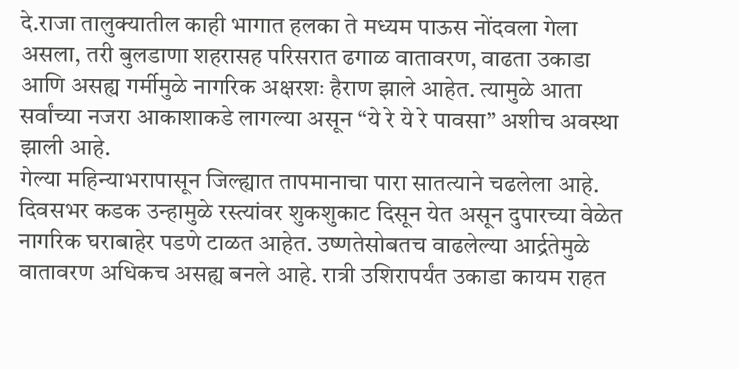दे.राजा तालुक्यातील काही भागात हलका ते मध्यम पाऊस नोंदवला गेला असला, तरी बुलडाणा शहरासह परिसरात ढगाळ वातावरण, वाढता उकाडा आणि असह्य गर्मीमुळे नागरिक अक्षरशः हैराण झाले आहेत. त्यामुळे आता सर्वांच्या नजरा आकाशाकडे लागल्या असून “ये रे ये रे पावसा” अशीच अवस्था झाली आहे.
गेल्या महिन्याभरापासून जिल्ह्यात तापमानाचा पारा सातत्याने चढलेला आहे. दिवसभर कडक उन्हामुळे रस्त्यांवर शुकशुकाट दिसून येत असून दुपारच्या वेळेत नागरिक घराबाहेर पडणे टाळत आहेत. उष्णतेसोबतच वाढलेल्या आर्द्रतेमुळे वातावरण अधिकच असह्य बनले आहे. रात्री उशिरापर्यंत उकाडा कायम राहत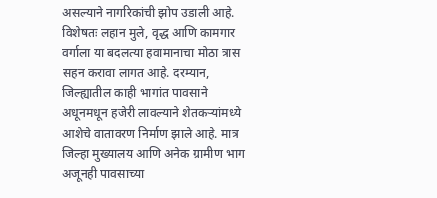असल्याने नागरिकांची झोप उडाली आहे. विशेषतः लहान मुले, वृद्ध आणि कामगार वर्गाला या बदलत्या हवामानाचा मोठा त्रास सहन करावा लागत आहे. दरम्यान, जिल्ह्यातील काही भागांत पावसाने अधूनमधून हजेरी लावल्याने शेतकऱ्यांमध्ये आशेचे वातावरण निर्माण झाले आहे. मात्र जिल्हा मुख्यालय आणि अनेक ग्रामीण भाग अजूनही पावसाच्या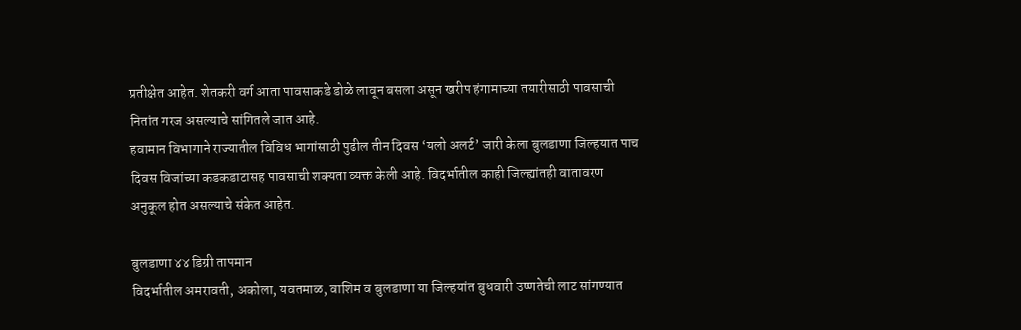प्रतीक्षेत आहेत. शेतकरी वर्ग आता पावसाकडे डोळे लावून बसला असून खरीप हंगामाच्या तयारीसाठी पावसाची नितांत गरज असल्याचे सांगितले जात आहे.
हवामान विभागाने राज्यातील विविध भागांसाठी पुढील तीन दिवस ‘यलो अलर्ट’ जारी केला बुलडाणा जिल्हयात पाच दिवस विजांच्या कडकडाटासह पावसाची शक्यता व्यक्त केली आहे. विदर्भातील काही जिल्ह्यांतही वातावरण अनुकूल होत असल्याचे संकेत आहेत.

बुलडाणा ४४ डिग्री तापमान
विदर्भातील अमरावती, अकोला, यवतमाळ, वाशिम व बुलडाणा या जिल्हयांत बुधवारी उष्णतेची लाट सांगण्यात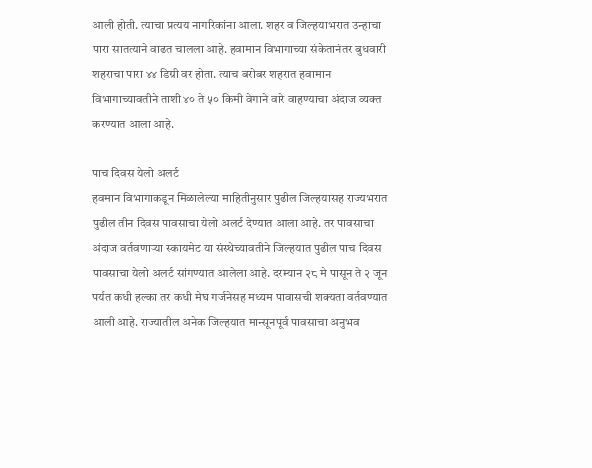आली होती. त्याचा प्रत्यय नागरिकांना आला. शहर व जिल्हयाभरात उन्हाचा पारा सातत्याने वाढत चालला आहे. हवामान विभागाच्या संकेतानंतर बुधवारी शहराचा पारा ४४ डिग्री वर होता. त्याच बरोबर शहरात हवामान विभागाच्यावतीने ताशी ४० ते ५० किमी वेगाने वारे वाहण्याचा अंदाज व्यक्त करण्यात आला आहे.

पाच दिवस येलो अलर्ट
हवमान विभागाकडून मिळालेल्या माहितीनुसार पुढील जिल्हयासह राज्यभरात पुढील तीन दिवस पावसाचा येलो अलर्ट देण्यात आला आहे. तर पावसाचा अंदाज वर्तवणाऱ्या स्कायमेट या संस्थेच्यावतीने जिल्हयात पुढील पाच दिवस पावसाचा येलो अलर्ट सांगण्यात आलेला आहे. दरम्यान २८ मे पासून ते २ जून पर्यत कधी हल्का तर कधी मेघ गर्जनेसह मध्यम पावासची शक्यता वर्तवण्यात आली आहे. राज्यातील अनेक जिल्हयात मान्सूनपूर्व पावसाचा अनुभव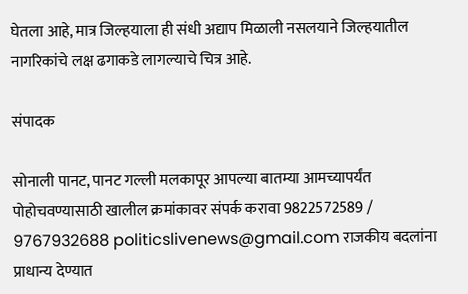घेतला आहे, मात्र जिल्हयाला ही संधी अद्याप मिळाली नसलयाने जिल्हयातील नागरिकांचे लक्ष ढगाकडे लागल्याचे चित्र आहे.

संपादक

सोनाली पानट, पानट गल्ली मलकापूर आपल्या बातम्या आमच्यापर्यंत पोहोचवण्यासाठी खालील क्रमांकावर संपर्क करावा 9822572589 / 9767932688 politicslivenews@gmail.com राजकीय बदलांना प्राधान्य देण्यात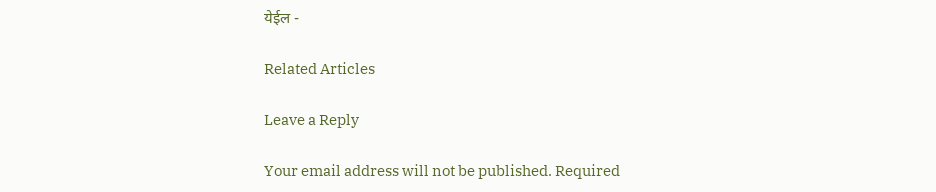येईल -

Related Articles

Leave a Reply

Your email address will not be published. Required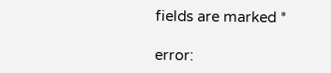fields are marked *

error: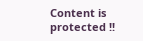Content is protected !!